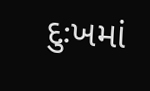દુઃખમાં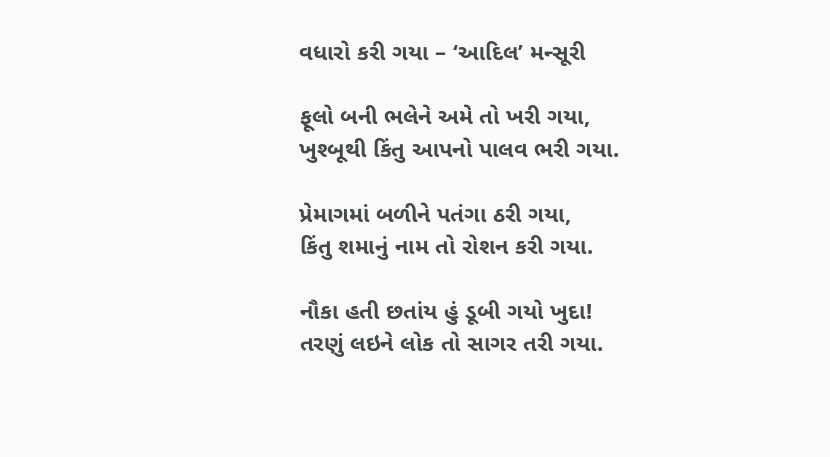વધારો કરી ગયા – ‘આદિલ’ મન્સૂરી

ફૂલો બની ભલેને અમે તો ખરી ગયા,
ખુશ્બૂથી કિંતુ આપનો પાલવ ભરી ગયા.

પ્રેમાગમાં બળીને પતંગા ઠરી ગયા,
કિંતુ શમાનું નામ તો રોશન કરી ગયા.

નૌકા હતી છતાંય હું ડૂબી ગયો ખુદા!
તરણું લઇને લોક તો સાગર તરી ગયા.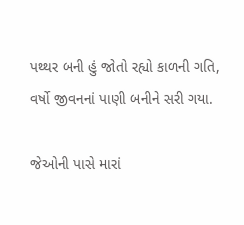પથ્થર બની હું જોતો રહ્યો કાળની ગતિ,
વર્ષો જીવનનાં પાણી બનીને સરી ગયા.

જેઓની પાસે મારાં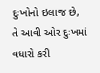દુઃખોનો ઇલાજ છે,
તે આવી ઓર દુઃખમાં વધારો કરી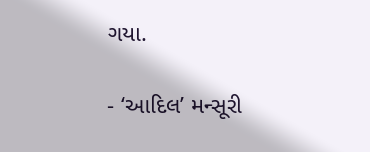ગયા.

- ‘આદિલ’ મન્સૂરી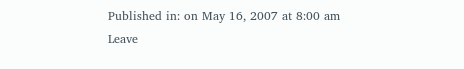Published in: on May 16, 2007 at 8:00 am Leave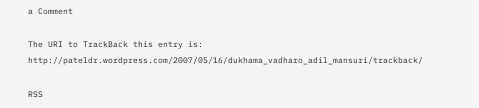a Comment

The URI to TrackBack this entry is: http://pateldr.wordpress.com/2007/05/16/dukhama_vadharo_adil_mansuri/trackback/

RSS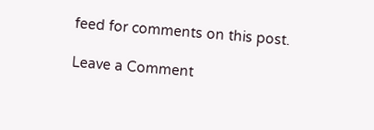feed for comments on this post.

Leave a Comment